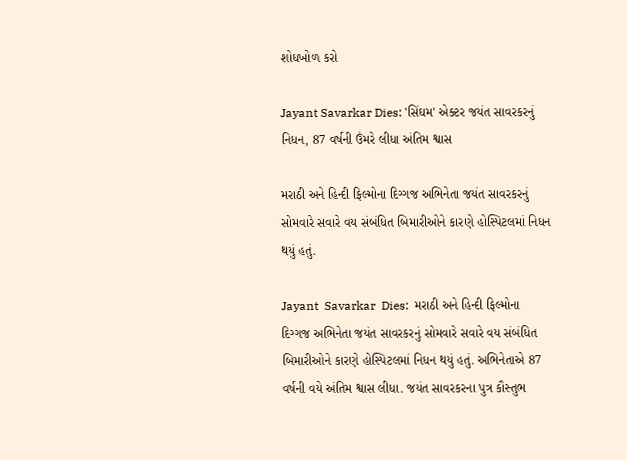શોધખોળ કરો

Jayant Savarkar Dies: 'સિંઘમ' એક્ટર જયંત સાવરકરનું નિધન, 87 વર્ષની ઉંમરે લીધા અંતિમ શ્વાસ

મરાઠી અને હિન્દી ફિલ્મોના દિગ્ગજ અભિનેતા જયંત સાવરકરનું સોમવારે સવારે વય સંબંધિત બિમારીઓને કારણે હોસ્પિટલમાં નિધન થયું હતું.

Jayant  Savarkar  Dies:  મરાઠી અને હિન્દી ફિલ્મોના દિગ્ગજ અભિનેતા જયંત સાવરકરનું સોમવારે સવારે વય સંબંધિત બિમારીઓને કારણે હોસ્પિટલમાં નિધન થયું હતું. અભિનેતાએ 87 વર્ષની વયે અંતિમ શ્વાસ લીધા. જયંત સાવરકરના પુત્ર કૌસ્તુભ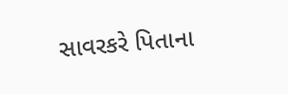સાવરકરે પિતાના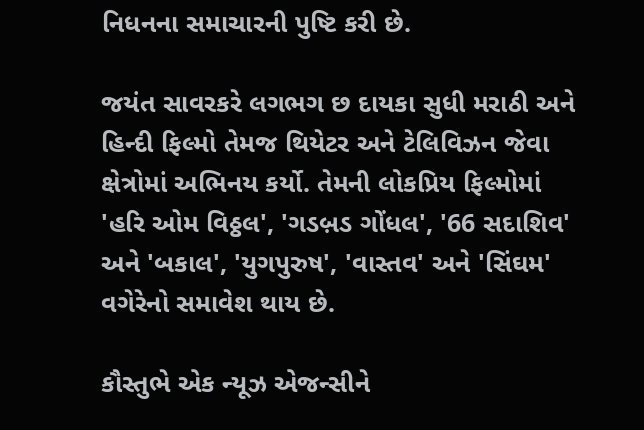નિધનના સમાચારની પુષ્ટિ કરી છે.

જયંત સાવરકરે લગભગ છ દાયકા સુધી મરાઠી અને હિન્દી ફિલ્મો તેમજ થિયેટર અને ટેલિવિઝન જેવા ક્ષેત્રોમાં અભિનય કર્યો. તેમની લોકપ્રિય ફિલ્મોમાં 'હરિ ઓમ વિઠ્ઠલ', 'ગડબ઼ડ ગોંધલ', '66 સદાશિવ' અને 'બકાલ', 'યુગપુરુષ', 'વાસ્તવ' અને 'સિંઘમ' વગેરેનો સમાવેશ થાય છે.

કૌસ્તુભે એક ન્યૂઝ એજન્સીને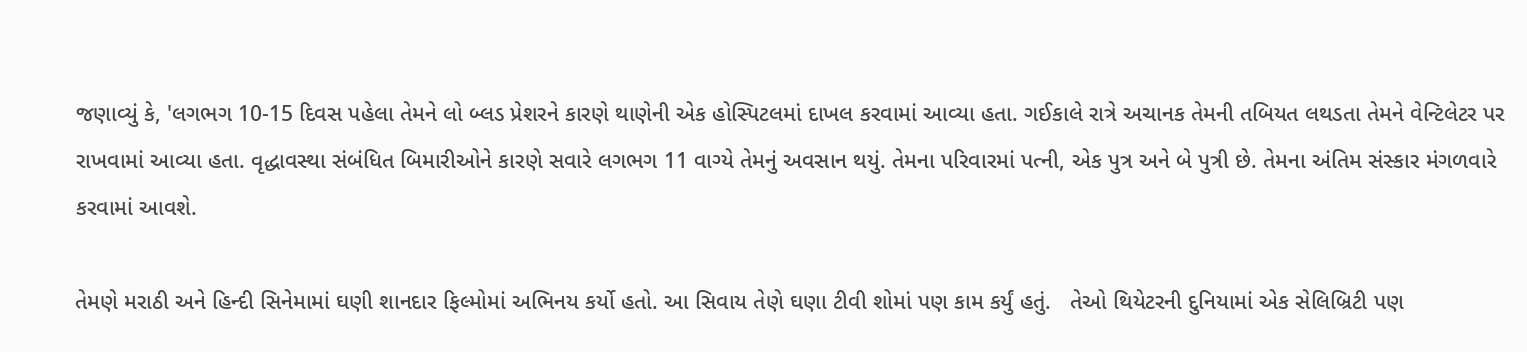જણાવ્યું કે, 'લગભગ 10-15 દિવસ પહેલા તેમને લો બ્લડ પ્રેશરને કારણે થાણેની એક હોસ્પિટલમાં દાખલ કરવામાં આવ્યા હતા. ગઈકાલે રાત્રે અચાનક તેમની તબિયત લથડતા તેમને વેન્ટિલેટર પર રાખવામાં આવ્યા હતા. વૃદ્ધાવસ્થા સંબંધિત બિમારીઓને કારણે સવારે લગભગ 11 વાગ્યે તેમનું અવસાન થયું. તેમના પરિવારમાં પત્ની, એક પુત્ર અને બે પુત્રી છે. તેમના અંતિમ સંસ્કાર મંગળવારે કરવામાં આવશે.

તેમણે મરાઠી અને હિન્દી સિનેમામાં ઘણી શાનદાર ફિલ્મોમાં અભિનય કર્યો હતો. આ સિવાય તેણે ઘણા ટીવી શોમાં પણ કામ કર્યું હતું.   તેઓ થિયેટરની દુનિયામાં એક સેલિબ્રિટી પણ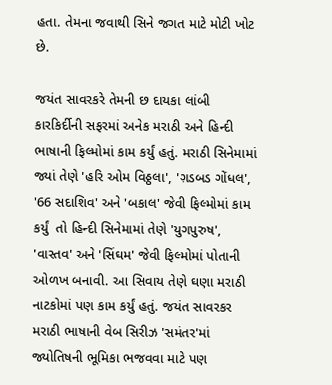હતા. તેમના જવાથી સિને જગત માટે મોટી ખોટ છે.

જયંત સાવરકરે તેમની છ દાયકા લાંબી કારકિર્દીની સફરમાં અનેક મરાઠી અને હિન્દી ભાષાની ફિલ્મોમાં કામ કર્યું હતું. મરાઠી સિનેમામાં જ્યાં તેણે 'હરિ ઓમ વિઠ્ઠલા', 'ગ઼ડબડ ગોંધલ', '66 સદાશિવ' અને 'બકાલ' જેવી ફિલ્મોમાં કામ કર્યું  તો હિન્દી સિનેમામાં તેણે 'યુગપુરુષ', 'વાસ્તવ' અને 'સિંઘમ' જેવી ફિલ્મોમાં પોતાની ઓળખ બનાવી. આ સિવાય તેણે ઘણા મરાઠી નાટકોમાં પણ કામ કર્યું હતું. જયંત સાવરકર મરાઠી ભાષાની વેબ સિરીઝ 'સમંતર'માં જ્યોતિષની ભૂમિકા ભજવવા માટે પણ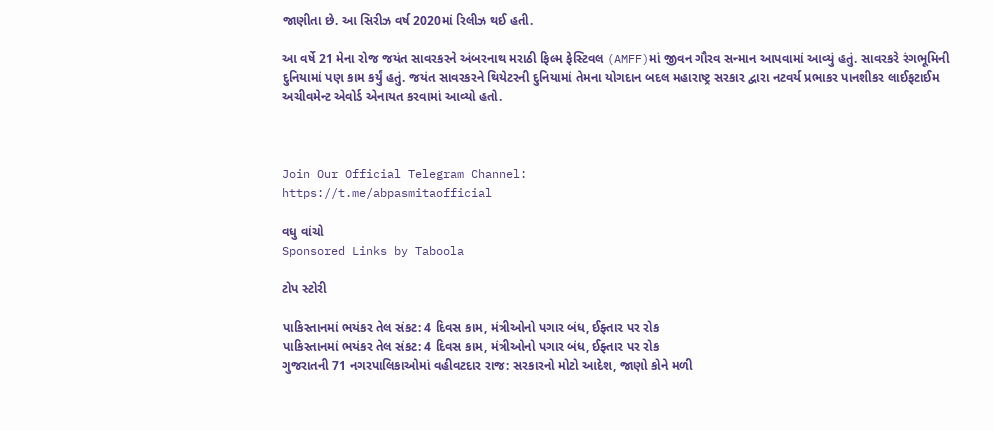જાણીતા છે. આ સિરીઝ વર્ષ 2020માં રિલીઝ થઈ હતી.

આ વર્ષે 21 મેના રોજ જયંત સાવરકરને અંબરનાથ મરાઠી ફિલ્મ ફેસ્ટિવલ (AMFF)માં જીવન ગૌરવ સન્માન આપવામાં આવ્યું હતું. સાવરકરે રંગભૂમિની દુનિયામાં પણ કામ કર્યું હતું. જયંત સાવરકરને થિયેટરની દુનિયામાં તેમના યોગદાન બદલ મહારાષ્ટ્ર સરકાર દ્વારા નટવર્ય પ્રભાકર પાનશીકર લાઈફટાઈમ અચીવમેન્ટ એવોર્ડ એનાયત કરવામાં આવ્યો હતો.



Join Our Official Telegram Channel:
https://t.me/abpasmitaofficial

વધુ વાંચો
Sponsored Links by Taboola

ટોપ સ્ટોરી

પાકિસ્તાનમાં ભયંકર તેલ સંકટ: 4 દિવસ કામ, મંત્રીઓનો પગાર બંધ, ઈફ્તાર પર રોક
પાકિસ્તાનમાં ભયંકર તેલ સંકટ: 4 દિવસ કામ, મંત્રીઓનો પગાર બંધ, ઈફ્તાર પર રોક
ગુજરાતની 71 નગરપાલિકાઓમાં વહીવટદાર રાજ: સરકારનો મોટો આદેશ, જાણો કોને મળી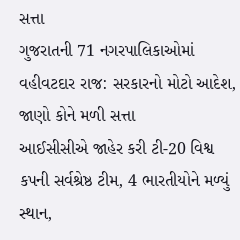સત્તા
ગુજરાતની 71 નગરપાલિકાઓમાં વહીવટદાર રાજ: સરકારનો મોટો આદેશ, જાણો કોને મળી સત્તા
આઈસીસીએ જાહેર કરી ટી-20 વિશ્વ કપની સર્વશ્રેષ્ઠ ટીમ, 4 ભારતીયોને મળ્યું સ્થાન,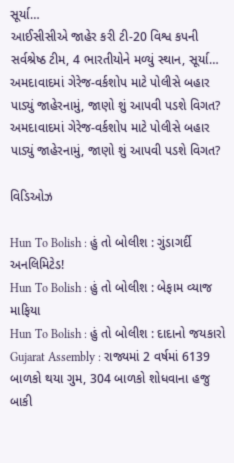સૂર્યા…
આઈસીસીએ જાહેર કરી ટી-20 વિશ્વ કપની સર્વશ્રેષ્ઠ ટીમ, 4 ભારતીયોને મળ્યું સ્થાન, સૂર્યા…
અમદાવાદમાં ગેરેજ-વર્કશોપ માટે પોલીસે બહાર પાડ્યું જાહેરનામું, જાણો શું આપવી પડશે વિગત?
અમદાવાદમાં ગેરેજ-વર્કશોપ માટે પોલીસે બહાર પાડ્યું જાહેરનામું, જાણો શું આપવી પડશે વિગત?

વિડિઓઝ

Hun To Bolish : હું તો બોલીશ : ગુંડાગર્દી અનલિમિટેડ!
Hun To Bolish : હું તો બોલીશ : બેફામ વ્યાજ માફિયા
Hun To Bolish : હું તો બોલીશ : દાદાનો જયકારો
Gujarat Assembly : રાજ્યમાં 2 વર્ષમાં 6139 બાળકો થયા ગુમ, 304 બાળકો શોધવાના હજુ બાકી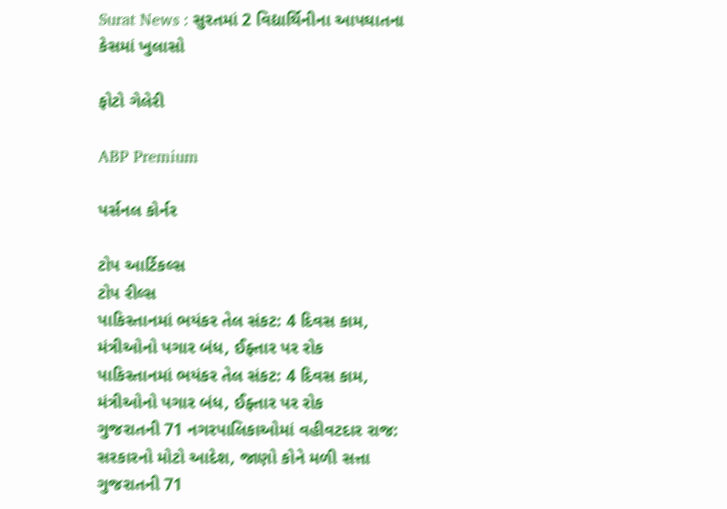Surat News : સુરતમાં 2 વિદ્યાર્થિનીના આપઘાતના કેસમાં ખુલાસો

ફોટો ગેલેરી

ABP Premium

પર્સનલ કોર્નર

ટોપ આર્ટિકલ્સ
ટોપ રીલ્સ
પાકિસ્તાનમાં ભયંકર તેલ સંકટ: 4 દિવસ કામ, મંત્રીઓનો પગાર બંધ, ઈફ્તાર પર રોક
પાકિસ્તાનમાં ભયંકર તેલ સંકટ: 4 દિવસ કામ, મંત્રીઓનો પગાર બંધ, ઈફ્તાર પર રોક
ગુજરાતની 71 નગરપાલિકાઓમાં વહીવટદાર રાજ: સરકારનો મોટો આદેશ, જાણો કોને મળી સત્તા
ગુજરાતની 71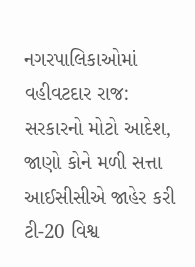નગરપાલિકાઓમાં વહીવટદાર રાજ: સરકારનો મોટો આદેશ, જાણો કોને મળી સત્તા
આઈસીસીએ જાહેર કરી ટી-20 વિશ્વ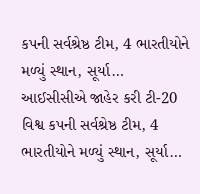કપની સર્વશ્રેષ્ઠ ટીમ, 4 ભારતીયોને મળ્યું સ્થાન, સૂર્યા…
આઈસીસીએ જાહેર કરી ટી-20 વિશ્વ કપની સર્વશ્રેષ્ઠ ટીમ, 4 ભારતીયોને મળ્યું સ્થાન, સૂર્યા…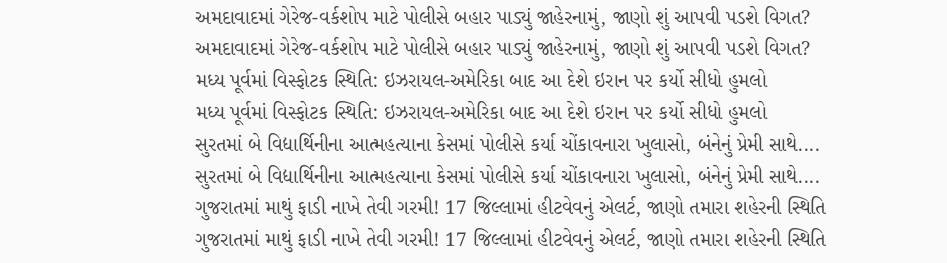અમદાવાદમાં ગેરેજ-વર્કશોપ માટે પોલીસે બહાર પાડ્યું જાહેરનામું, જાણો શું આપવી પડશે વિગત?
અમદાવાદમાં ગેરેજ-વર્કશોપ માટે પોલીસે બહાર પાડ્યું જાહેરનામું, જાણો શું આપવી પડશે વિગત?
મધ્ય પૂર્વમાં વિસ્ફોટક સ્થિતિ: ઇઝરાયલ-અમેરિકા બાદ આ દેશે ઇરાન પર કર્યો સીધો હુમલો
મધ્ય પૂર્વમાં વિસ્ફોટક સ્થિતિ: ઇઝરાયલ-અમેરિકા બાદ આ દેશે ઇરાન પર કર્યો સીધો હુમલો
સુરતમાં બે વિદ્યાર્થિનીના આત્મહત્યાના કેસમાં પોલીસે કર્યા ચોંકાવનારા ખુલાસો, બંનેનું પ્રેમી સાથે....
સુરતમાં બે વિદ્યાર્થિનીના આત્મહત્યાના કેસમાં પોલીસે કર્યા ચોંકાવનારા ખુલાસો, બંનેનું પ્રેમી સાથે....
ગુજરાતમાં માથું ફાડી નાખે તેવી ગરમી! 17 જિલ્લામાં હીટવેવનું એલર્ટ, જાણો તમારા શહેરની સ્થિતિ
ગુજરાતમાં માથું ફાડી નાખે તેવી ગરમી! 17 જિલ્લામાં હીટવેવનું એલર્ટ, જાણો તમારા શહેરની સ્થિતિ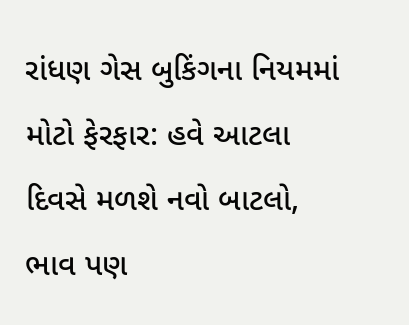રાંધણ ગેસ બુકિંગના નિયમમાં મોટો ફેરફાર: હવે આટલા દિવસે મળશે નવો બાટલો, ભાવ પણ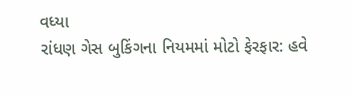વધ્યા
રાંધણ ગેસ બુકિંગના નિયમમાં મોટો ફેરફાર: હવે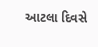આટલા દિવસે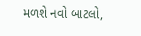મળશે નવો બાટલો,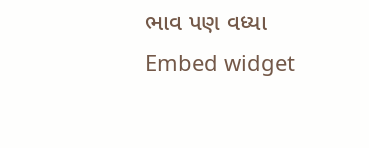ભાવ પણ વધ્યા
Embed widget